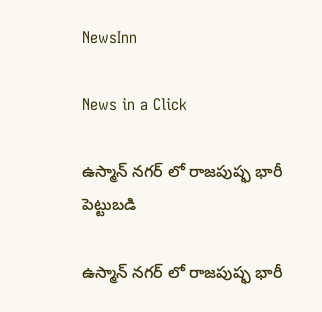NewsInn

News in a Click

ఉస్మాన్ న‌గ‌ర్ లో రాజ‌పుష్ఫ భారీ పెట్టుబ‌డి

ఉస్మాన్ న‌గ‌ర్ లో రాజ‌పుష్ఫ భారీ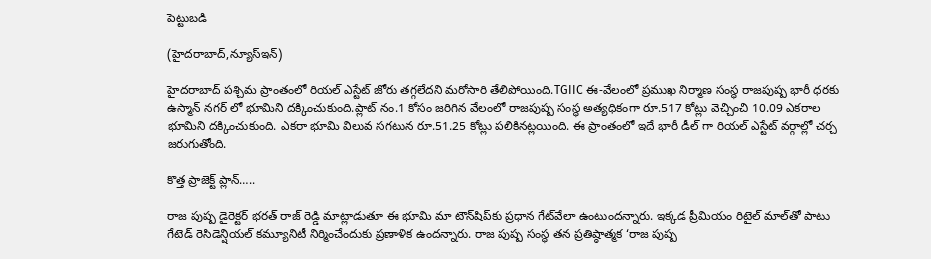పెట్టుబ‌డి

(హైద‌రాబాద్,న్యూస్ఇన్‌)

హైద‌రాబాద్ పశ్చిమ ప్రాంతంలో రియల్ ఎస్టేట్ జోరు తగ్గలేదని మ‌రోసారి తేలిపోయింది.TGIIC ఈ-వేలంలో ప్రముఖ నిర్మాణ సంస్థ రాజపుష్ప భారీ ధరకు ఉస్మాన్ న‌గ‌ర్ లో భూమిని దక్కించుకుంది.ప్లాట్ నం.1 కోసం జరిగిన వేలంలో రాజపుష్ప సంస్థ అత్యధికంగా రూ.517 కోట్లు వెచ్చించి 10.09 ఎకరాల భూమిని ద‌క్కించుకుంది. ఎకరా భూమి విలువ సగటున రూ.51.25 కోట్లు పలికినట్లయింది. ఈ ప్రాంతంలో ఇదే భారీ డీల్ గా రియల్ ఎస్టేట్ వ‌ర్గాల్లో చ‌ర్చ జ‌రుగుతోంది.

కొత్త ప్రాజెక్ట్ ప్లాన్…..

రాజ పుష్ప డైరెక్టర్ భరత్ రాజ్ రెడ్డి మాట్లాడుతూ ఈ భూమి మా టౌన్‌షిప్‌కు ప్రధాన గేట్‌వేలా ఉంటుందన్నారు. ఇక్కడ ప్రీమియం రిటైల్ మాల్‌తో పాటు గేటెడ్ రెసిడెన్షియల్ కమ్యూనిటీ నిర్మించేందుకు ప్రణాళిక ఉంద‌న్నారు. రాజ పుష్ప సంస్థ తన ప్రతిష్ఠాత్మక ‘రాజ పుష్ప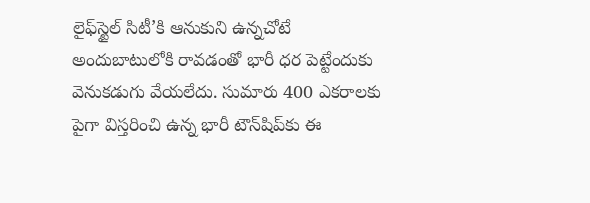లైఫ్‌స్టైల్ సిటీ’కి ఆనుకుని ఉన్నచోటే అందుబాటులోకి రావ‌డంతో భారీ ధ‌ర పెట్టేందుకు వెనుక‌డుగు వేయ‌లేదు. సుమారు 400 ఎకరాలకు పైగా విస్తరించి ఉన్న భారీ టౌన్‌షిప్‌కు ఈ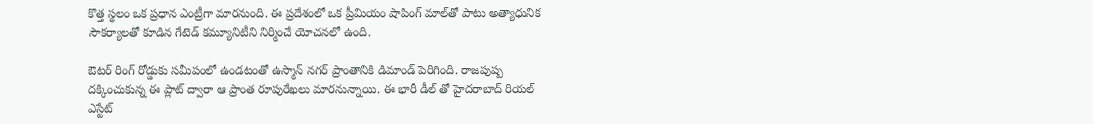కొత్త స్థలం ఒక ప్ర‌ధాన ఎంట్రీగా మార‌నుంది. ఈ ప్ర‌దేశంలో ఒక ప్రీమియం షాపింగ్ మాల్‌తో పాటు అత్యాధునిక సౌకర్యాలతో కూడిన గేటెడ్ కమ్యూనిటీని నిర్మించే యోచ‌న‌లో ఉంది.

ఔటర్ రింగ్ రోడ్డుకు సమీపంలో ఉండటంతో ఉస్మాన్ నగర్ ప్రాంతానికి డిమాండ్ పెరిగింది. రాజపుష్ప దక్కించుకున్న ఈ ప్లాట్ ద్వారా ఆ ప్రాంత రూపురేఖలు మారనున్నాయి. ఈ భారీ డీల్ తో హైదరాబాద్ రియల్ ఎస్టేట్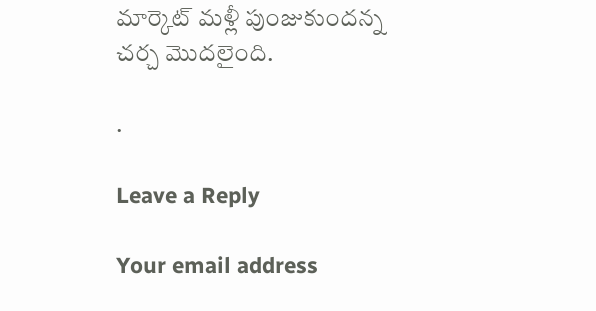మార్కెట్ మళ్లీ పుంజుకుంద‌న్న చ‌ర్చ మొద‌లైంది.

.

Leave a Reply

Your email address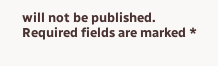will not be published. Required fields are marked *